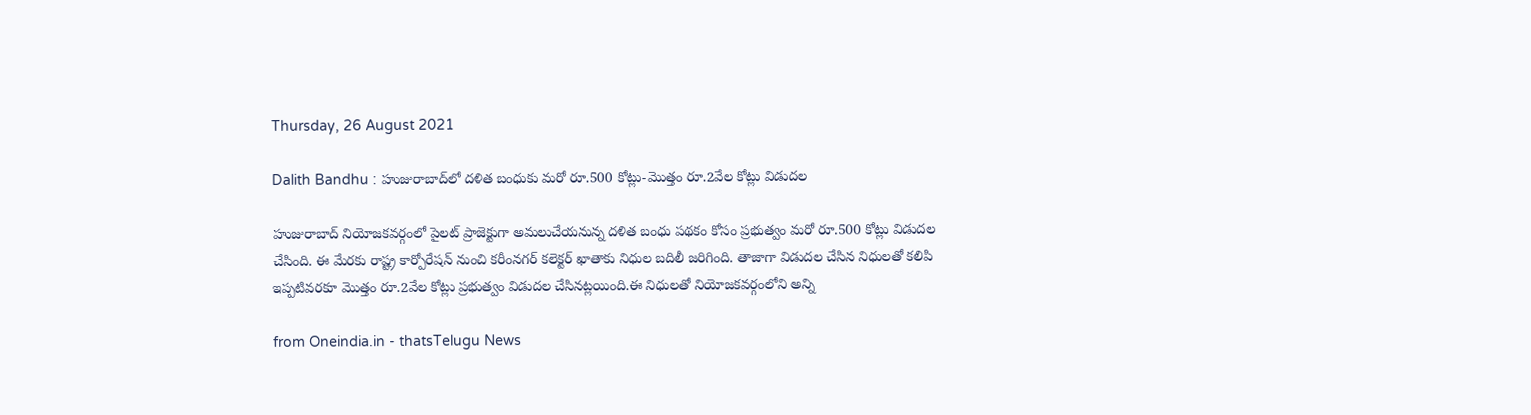Thursday, 26 August 2021

Dalith Bandhu : హుజురాబాద్‌లో దళిత బంధుకు మరో రూ.500 కోట్లు-మొత్తం రూ.2వేల కోట్లు విడుదల

హుజురాబాద్‌ నియోజకవర్గంలో పైలట్ ప్రాజెక్టుగా అమలుచేయనున్న దళిత బంధు పథకం కోసం ప్రభుత్వం మరో రూ.500 కోట్లు విడుదల చేసింది. ఈ మేరకు రాష్ట్ర కార్పోరేషన్ నుంచి కరీంనగర్ కలెక్టర్ ఖాతాకు నిధుల బదిలీ జరిగింది. తాజాగా విడుదల చేసిన నిధులతో కలిపి ఇప్పటివరకూ మొత్తం రూ.2వేల కోట్లు ప్రభుత్వం విడుదల చేసినట్లయింది.ఈ నిధులతో నియోజకవర్గంలోని అన్ని

from Oneindia.in - thatsTelugu News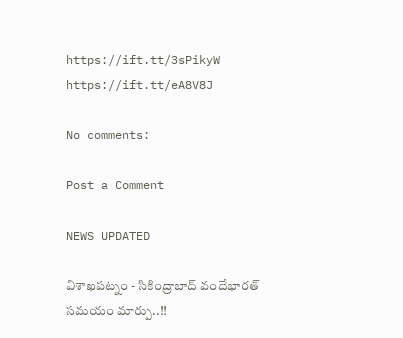https://ift.tt/3sPikyW
https://ift.tt/eA8V8J

No comments:

Post a Comment

NEWS UPDATED

విశాఖపట్నం - సికింద్రాబాద్ వందేభారత్ సమయం మార్పు..!!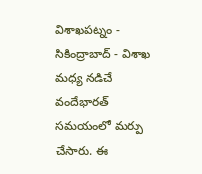విశాఖపట్నం - సికింద్రాబాద్ - విశాఖ మధ్య నడిచే వందేభారత్ సమయంలో మర్పు చేసారు. ఈ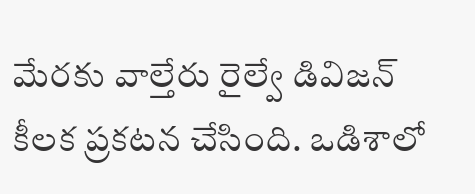మేరకు వాల్తేరు రైల్వే డివిజన్ కీలక ప్రకటన చేసింది. ఒడిశాలో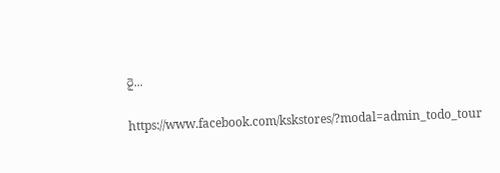రై...

https://www.facebook.com/kskstores/?modal=admin_todo_tour